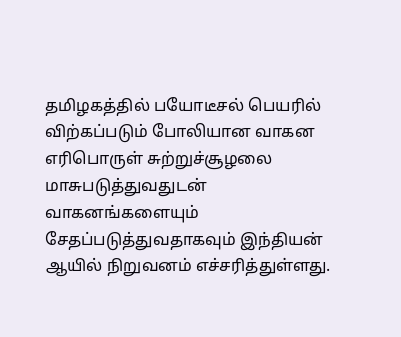தமிழகத்தில் பயோடீசல் பெயரில் விற்கப்படும் போலியான வாகன எரிபொருள் சுற்றுச்சூழலை மாசுபடுத்துவதுடன் வாகனங்களையும் சேதப்படுத்துவதாகவும் இந்தியன் ஆயில் நிறுவனம் எச்சரித்துள்ளது.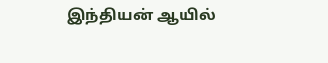இந்தியன் ஆயில்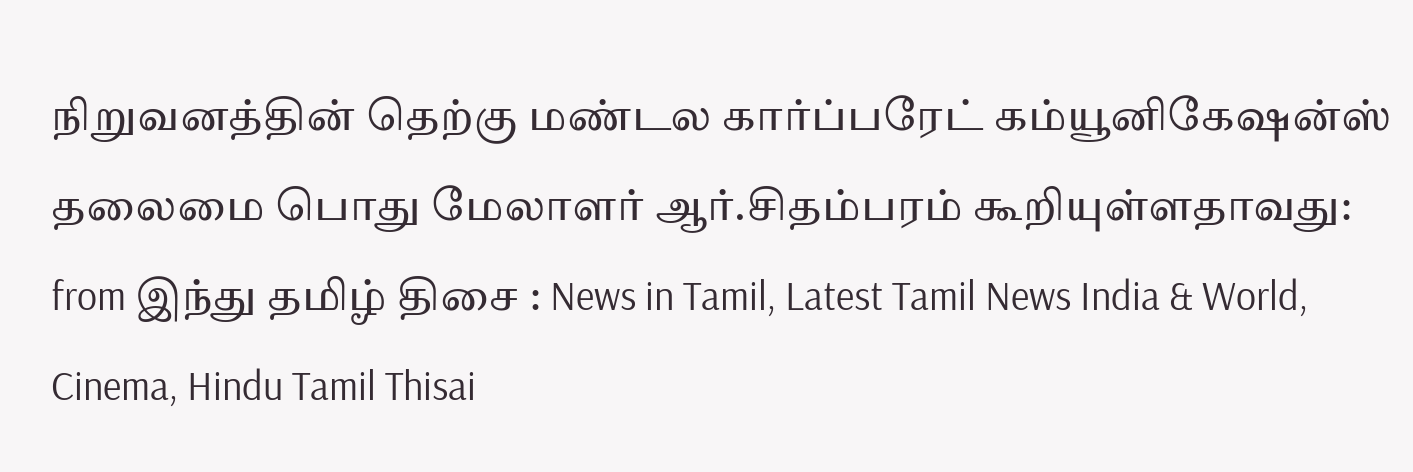நிறுவனத்தின் தெற்கு மண்டல கார்ப்பரேட் கம்யூனிகேஷன்ஸ் தலைமை பொது மேலாளர் ஆர்.சிதம்பரம் கூறியுள்ளதாவது:
from இந்து தமிழ் திசை : News in Tamil, Latest Tamil News India & World, Cinema, Hindu Tamil Thisai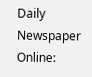Daily Newspaper Online: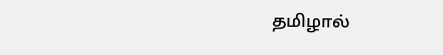தமிழால்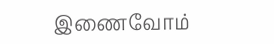இணைவோம்